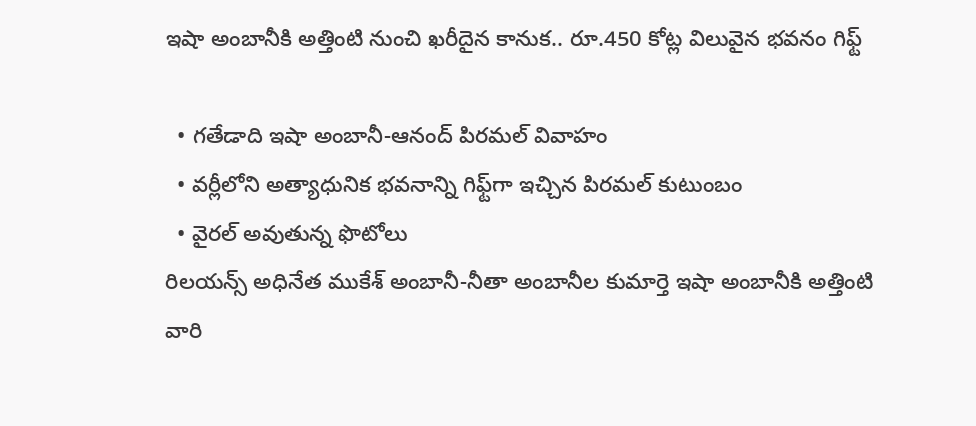ఇషా అంబానీకి అత్తింటి నుంచి ఖరీదైన కానుక.. రూ.450 కోట్ల విలువైన భవనం గిఫ్ట్

  • గతేడాది ఇషా అంబానీ-ఆనంద్ పిరమల్ వివాహం
  • వర్లీలోని అత్యాధునిక భవనాన్ని గిఫ్ట్‌గా ఇచ్చిన పిరమల్ కుటుంబం
  • వైరల్ అవుతున్న ఫొటోలు
రిలయన్స్ అధినేత ముకేశ్ అంబానీ-నీతా అంబానీల కుమార్తె ఇషా అంబానీకి అత్తింటి వారి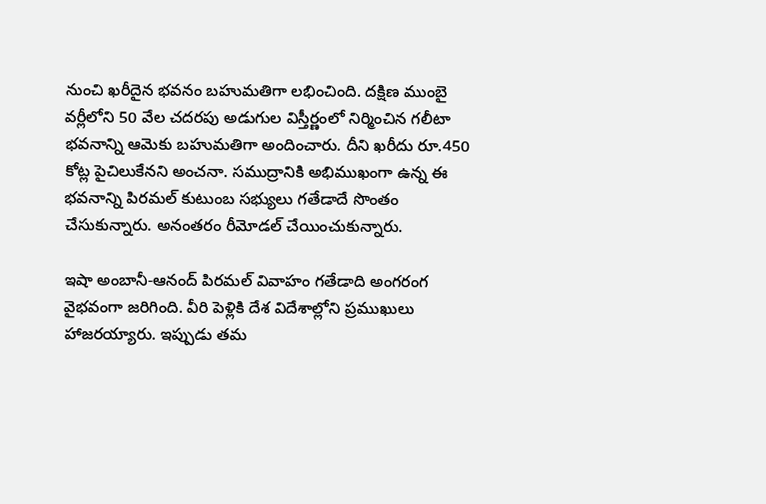నుంచి ఖరీదైన భవనం బహుమతిగా లభించింది. దక్షిణ ముంబై వర్లీలోని 50 వేల చదరపు అడుగుల విస్తీర్ణంలో నిర్మించిన గలీటా భవనాన్ని ఆమెకు బహుమతిగా అందించారు. దీని ఖరీదు రూ.450 కోట్ల పైచిలుకేనని అంచనా. సముద్రానికి అభిముఖంగా ఉన్న ఈ భవనాన్ని పిరమల్ కుటుంబ సభ్యులు గతేడాదే సొంతం చేసుకున్నారు. అనంతరం రీమోడల్ చేయించుకున్నారు.

ఇషా అంబానీ-ఆనంద్ పిరమల్ వివాహం గతేడాది అంగరంగ వైభవంగా జరిగింది. వీరి పెళ్లికి దేశ విదేశాల్లోని ప్రముఖులు హాజరయ్యారు. ఇప్పుడు తమ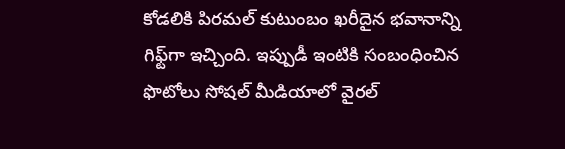కోడలికి పిరమల్ కుటుంబం ఖరీదైన భవానాన్ని గిఫ్ట్‌గా ఇచ్చింది. ఇప్పుడీ ఇంటికి సంబంధించిన ఫొటోలు సోషల్ మీడియాలో వైరల్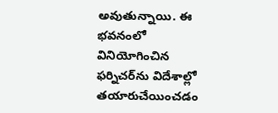అవుతున్నాయి. ఈ భవనంలో వినియోగించిన ఫర్నిచర్‌ను విదేశాల్లో తయారుచేయించడం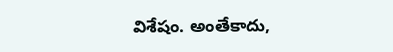విశేషం. అంతేకాదు,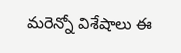మరెన్నో విశేషాలు ఈ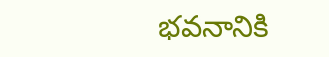భవనానికి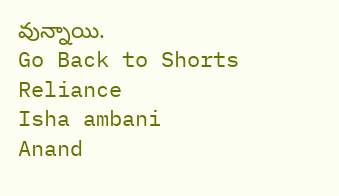వున్నాయి.
Go Back to Shorts
Reliance
Isha ambani
Anand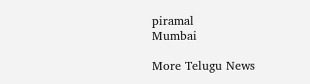piramal
Mumbai

More Telugu News